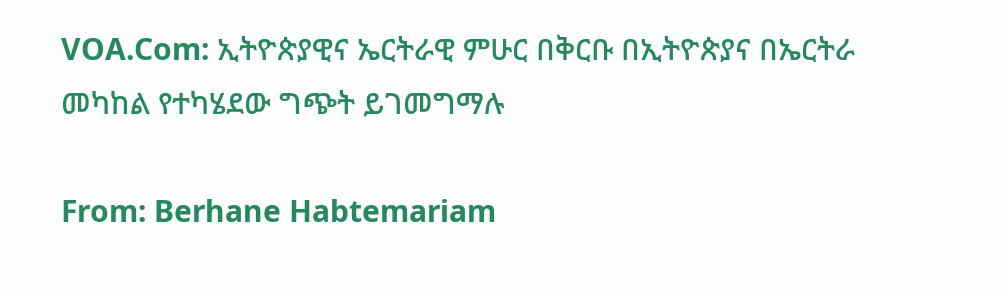VOA.Com: ኢትዮጵያዊና ኤርትራዊ ምሁር በቅርቡ በኢትዮጵያና በኤርትራ መካከል የተካሄደው ግጭት ይገመግማሉ

From: Berhane Habtemariam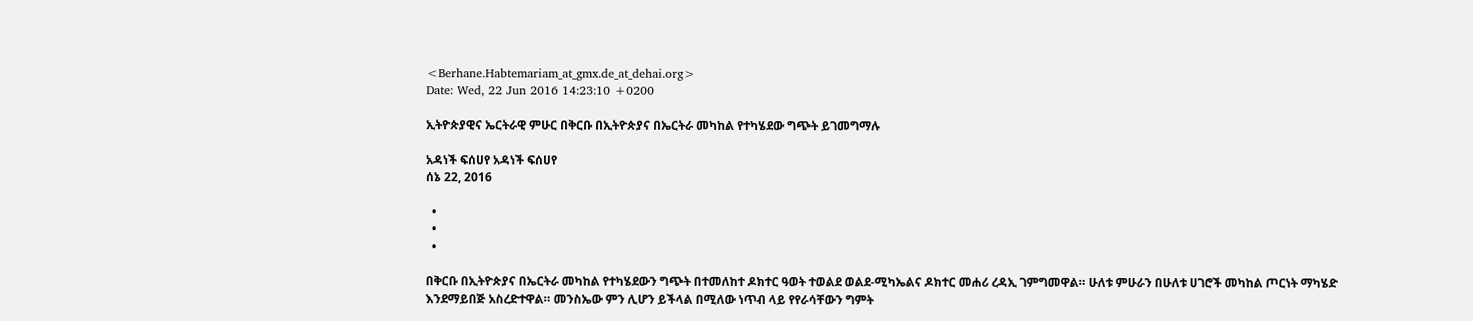<Berhane.Habtemariam_at_gmx.de_at_dehai.org>
Date: Wed, 22 Jun 2016 14:23:10 +0200

ኢትዮጵያዊና ኤርትራዊ ምሁር በቅርቡ በኢትዮጵያና በኤርትራ መካከል የተካሄደው ግጭት ይገመግማሉ

አዳነች ፍሰሀየ አዳነች ፍሰሀየ
ሰኔ 22, 2016

  •
  •
  •

በቅርቡ በኢትዮጵያና በኤርትራ መካከል የተካሄደውን ግጭት በተመለከተ ዶክተር ዓወት ተወልደ ወልደ-ሚካኤልና ዶክተር መሐሪ ረዳኢ ገምግመዋል። ሁለቱ ምሁራን በሁለቱ ሀገሮች መካከል ጦርነት ማካሄድ እንደማይበጅ አስረድተዋል። መንስኤው ምን ሊሆን ይችላል በሚለው ነጥብ ላይ የየራሳቸውን ግምት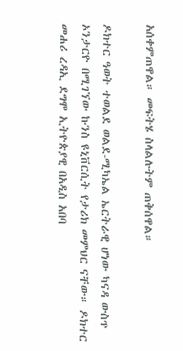አሰቀምጠዋል። መፍትሄ ስላልሉትም ጠቅሰዋል።

ዶክተር ዓወት ተወልደ ወልደ-ሚካኤል ኤርትራዊ ሆነው ካናዳ ውስጥ ኦንታርዮ በሚገኘው ኩንስ ዩኒቨርሲት የታሪክ መምህር ናቸው። ዶክተር መሐሪ ረዳኢ ደግሞ ኢትዮጵያዊ በአዲስ አበባ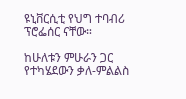ዩኒቨርሲቲ የህግ ተባብሪ ፕሮፌሰር ናቸው።

ከሁለቱን ምሁራን ጋር የተካሄደውን ቃለ-ምልልስ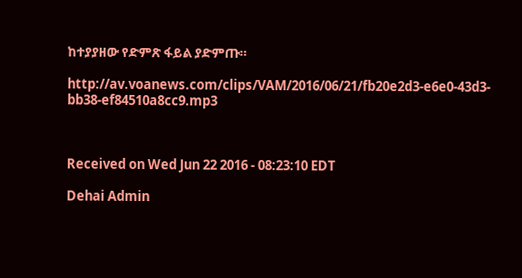ከተያያዘው የድምጽ ፋይል ያድምጡ።

http://av.voanews.com/clips/VAM/2016/06/21/fb20e2d3-e6e0-43d3-bb38-ef84510a8cc9.mp3



Received on Wed Jun 22 2016 - 08:23:10 EDT

Dehai Admin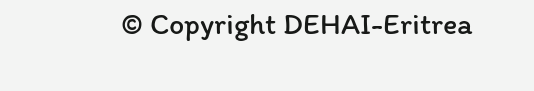© Copyright DEHAI-Eritrea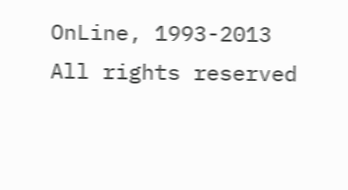OnLine, 1993-2013
All rights reserved